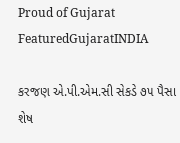Proud of Gujarat
FeaturedGujaratINDIA

કરજણ એ.પી.એમ.સી સેકડે ૭૫ પૈસા શેષ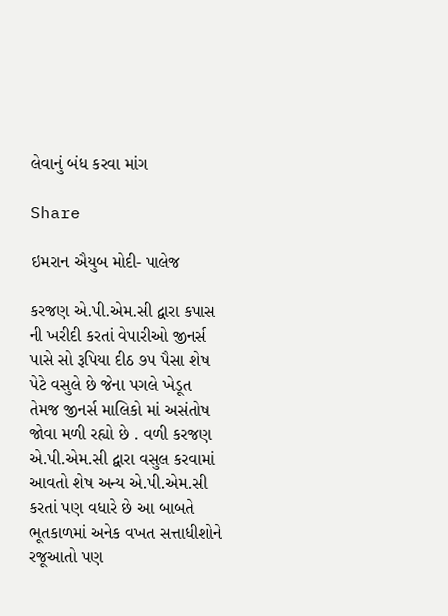લેવાનું બંધ કરવા માંગ

Share

ઇમરાન ઐયુબ મોદી- પાલેજ

કરજણ એ.પી.એમ.સી દ્વારા કપાસ ની ખરીદી કરતાં વેપારીઓ જીનર્સ પાસે સો રૂપિયા દીઠ ૭૫ પૈસા શેષ પેટે વસુલે છે જેના પગલે ખેડૂત તેમજ જીનર્સ માલિકો માં અસંતોષ જોવા મળી રહ્યો છે . વળી કરજણ એ.પી.એમ.સી દ્વારા વસુલ કરવામાં આવતો શેષ અન્ય એ.પી.એમ.સી કરતાં પણ વધારે છે આ બાબતે ભૂતકાળમાં અનેક વખત સત્તાધીશોને રજૂઆતો પણ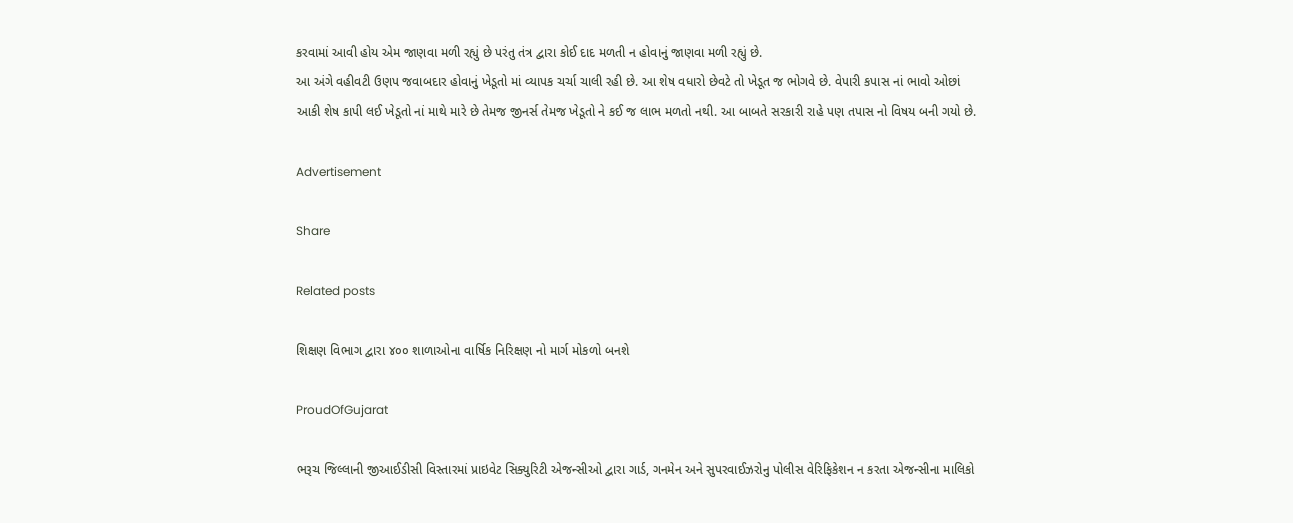કરવામાં આવી હોય એમ જાણવા મળી રહ્યું છે પરંતુ તંત્ર દ્વારા કોઈ દાદ મળતી ન હોવાનું જાણવા મળી રહ્યું છે.
આ અંગે વહીવટી ઉણપ જવાબદાર હોવાનું ખેડૂતો માં વ્યાપક ચર્ચા ચાલી રહી છે. આ શેષ વધારો છેવટે તો ખેડૂત જ ભોગવે છે. વેપારી કપાસ નાં ભાવો ઓછાં આકી શેષ કાપી લઈ ખેડૂતો નાં માથે મારે છે તેમજ જીનર્સ તેમજ ખેડૂતો ને કઈ જ લાભ મળતો નથી. આ બાબતે સરકારી રાહે પણ તપાસ નો વિષય બની ગયો છે.

Advertisement

Share

Related posts

શિક્ષણ વિભાગ દ્વારા ૪૦૦ શાળાઓના વાર્ષિક નિરિક્ષણ નો માર્ગ મોકળો બનશે

ProudOfGujarat

ભરૂચ જિલ્લાની જીઆઈડીસી વિસ્તારમાં પ્રાઇવેટ સિક્યુરિટી એજન્સીઓ દ્વારા ગાર્ડ, ગનમેન અને સુપરવાઈઝરોનુ પોલીસ વેરિફિકેશન ન કરતા એજન્સીના માલિકો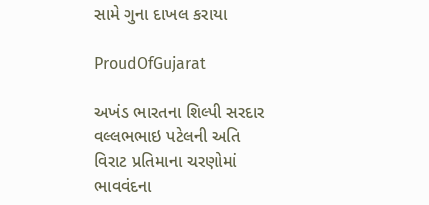સામે ગુના દાખલ કરાયા

ProudOfGujarat

અખંડ ભારતના શિલ્પી સરદાર વલ્લભભાઇ પટેલની અતિ વિરાટ પ્રતિમાના ચરણોમાં ભાવવંદના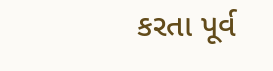કરતા પૂર્વ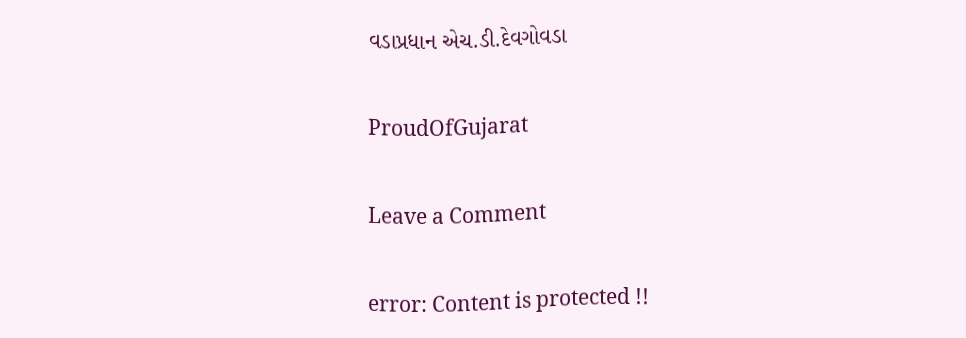વડાપ્રધાન એચ.ડી.દેવગોવડા

ProudOfGujarat

Leave a Comment

error: Content is protected !!